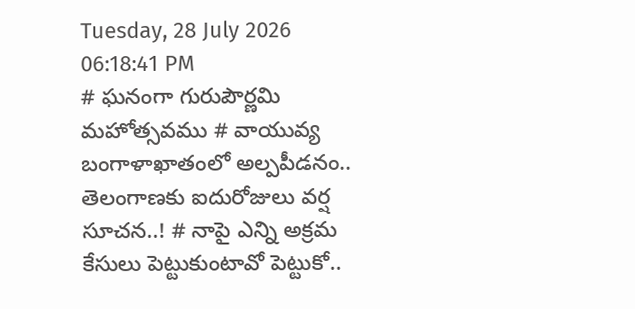Tuesday, 28 July 2026 06:18:41 PM
# ఘనంగా గురుపౌర్ణమి మహోత్సవము # వాయువ్య బంగాళాఖాతంలో అల్పపీడనం.. తెలంగాణకు ఐదురోజులు వర్ష సూచన..! # నాపై ఎన్ని అక్రమ కేసులు పెట్టుకుంటావో పెట్టుకో..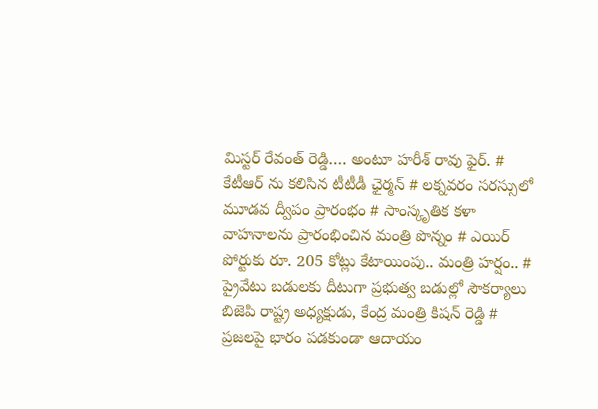మిస్టర్ రేవంత్ రెడ్డి…. అంటూ హరీశ్ రావు ఫైర్. # కేటీఆర్ ను కలిసిన టీటీడీ ఛైర్మన్ # లక్నవరం సరస్సులో మూడవ ద్వీపం ప్రారంభం # సాంస్కృతిక కళా వాహనాలను ప్రారంభించిన మంత్రి పొన్నం # ఎయిర్ పోర్టుకు రూ. 205 కోట్లు కేటాయింపు.. మంత్రి హర్షం.. # ప్రైవేటు బడులకు దీటుగా ప్రభుత్వ బడుల్లో సౌకర్యాలు బిజెపి రాష్ట్ర అధ్యక్షుడు, కేంద్ర మంత్రి కిషన్ రెడ్డి # ప్రజలపై భారం పడకుండా ఆదాయం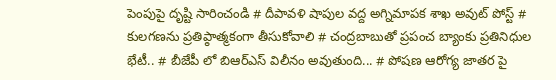పెంపుపై దృష్టి సారించండి # దీపావళి షాపుల వద్ద అగ్నిమాపక శాఖ అవుట్ పోస్ట్ # కులగణను ప్రతిప్ఠాత్మకంగా తీసుకోవాలి # చంద్రబాబుతో ప్రపంచ బ్యాంకు ప్రతినిధుల భేటీ.. # బీజేపీ లో బిఆర్ఎస్ విలీనం అవుతుంది... # పోషణ ఆరోగ్య జాతర పై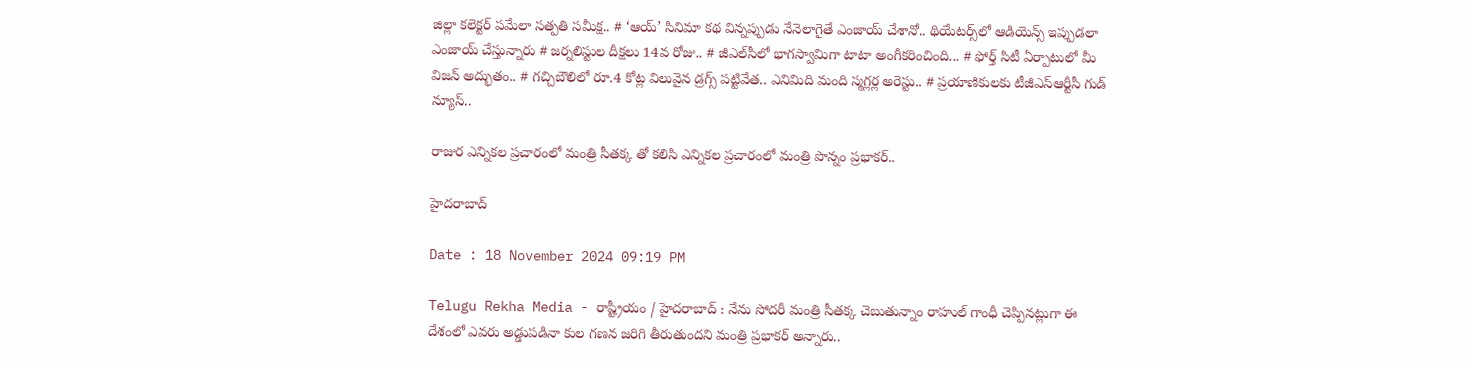జిల్లా కలెక్టర్ పమేలా సత్పతి సమీక్ష.. # ‘ఆయ్’ సినిమా కథ విన్నప్పుడు నేనెలాగైతే ఎంజాయ్ చేశానో.. థియేట‌ర్స్‌లో ఆడియెన్స్ ఇప్పుడ‌లా ఎంజాయ్ చేస్తున్నారు # జర్నలిస్టుల దీక్షలు 14వ రోజు.. # జీఎల్‌సీలో భాగస్వామిగా టాటా అంగీకరించింది... # ఫోర్త్ సిటీ ఏర్పాటులో మీ విజ‌న్ అద్భుతం.. # గచ్చిబౌలిలో రూ.4 కోట్ల విలువైన డ్రగ్స్ పట్టివేత.. ఎనిమిది మంది స్మగ్లర్ల అరెస్టు.. # ప్రయాణికులకు టీజీఎస్‌ఆర్టీసీ గుడ్ న్యూస్..

రాజుర ఎన్నికల ప్రచారంలో మంత్రి సీతక్క తో కలిసి ఎన్నికల ప్రచారంలో మంత్రి పొన్నం ప్రభాకర్..

హైదరాబాద్

Date : 18 November 2024 09:19 PM

Telugu Rekha Media - రాష్ట్రీయం / హైదరాబాద్ : నేను సోదరీ మంత్రి సీతక్క చెబుతున్నాం రాహుల్ గాంధీ చెప్పినట్లుగా ఈ దేశంలో ఎవరు అడ్డుపడినా కుల గణన జరిగి తీరుతుందని మంత్రి ప్రభాకర్ అన్నారు..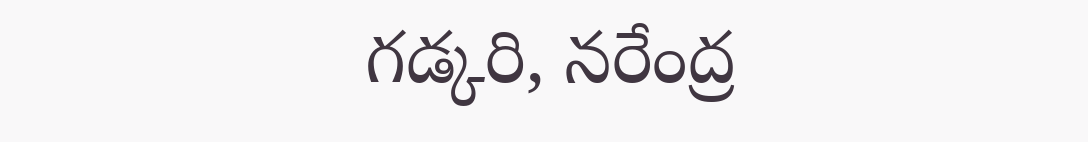గడ్కరి, నరేంద్ర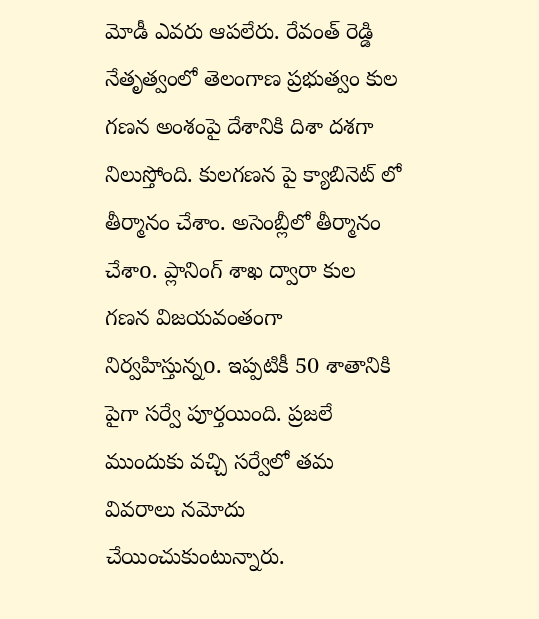మోడీ ఎవరు ఆపలేరు. రేవంత్ రెడ్డి నేతృత్వంలో తెలంగాణ ప్రభుత్వం కుల గణన అంశంపై దేశానికి దిశా దశగా నిలుస్తోంది. కులగణన పై క్యాబినెట్ లో తీర్మానం చేశాం. అసెంబ్లీలో తీర్మానం చేశాo. ప్లానింగ్ శాఖ ద్వారా కుల గణన విజయవంతంగా నిర్వహిస్తున్నo. ఇప్పటికీ 50 శాతానికి పైగా సర్వే పూర్తయింది. ప్రజలే ముందుకు వచ్చి సర్వేలో తమ వివరాలు నమోదు చేయించుకుంటున్నారు.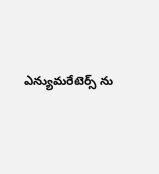ఎన్యుమరేటెర్స్ ను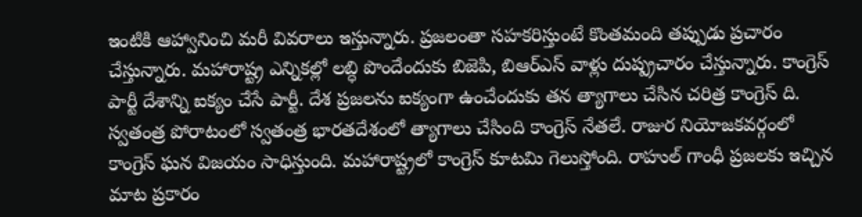ఇంటికి ఆహ్వానించి మరీ వివరాలు ఇస్తున్నారు. ప్రజలంతా సహకరిస్తుంటే కొంతమంది తప్పుడు ప్రచారం చేస్తున్నారు. మహారాష్ట్ర ఎన్నికల్లో లబ్ధి పొందేందుకు బిజెపి, బిఆర్ఎస్ వాళ్లు దుష్ప్రచారం చేస్తున్నారు. కాంగ్రెస్ పార్టీ దేశాన్ని ఐక్యం చేసే పార్టీ. దేశ ప్రజలను ఐక్యంగా ఉంచేందుకు తన త్యాగాలు చేసిన చరిత్ర కాంగ్రెస్ ది. స్వతంత్ర పోరాటంలో స్వతంత్ర భారతదేశంలో త్యాగాలు చేసింది కాంగ్రెస్ నేతలే. రాజుర నియోజకవర్గంలో కాంగ్రెస్ ఘన విజయం సాధిస్తుంది. మహారాష్ట్రలో కాంగ్రెస్ కూటమి గెలుస్తోంది. రాహుల్ గాంధీ ప్రజలకు ఇచ్చిన మాట ప్రకారం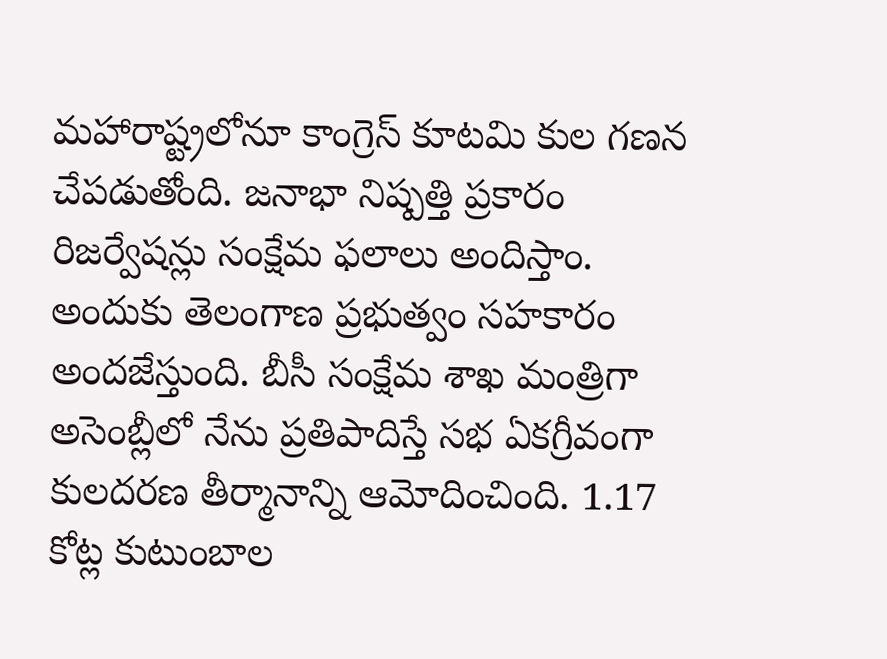మహారాష్ట్రలోనూ కాంగ్రెస్ కూటమి కుల గణన చేపడుతోంది. జనాభా నిష్పత్తి ప్రకారం రిజర్వేషన్లు సంక్షేమ ఫలాలు అందిస్తాం. అందుకు తెలంగాణ ప్రభుత్వం సహకారం అందజేస్తుంది. బీసీ సంక్షేమ శాఖ మంత్రిగా అసెంబ్లీలో నేను ప్రతిపాదిస్తే సభ ఏకగ్రీవంగా కులదరణ తీర్మానాన్ని ఆమోదించింది. 1.17 కోట్ల కుటుంబాల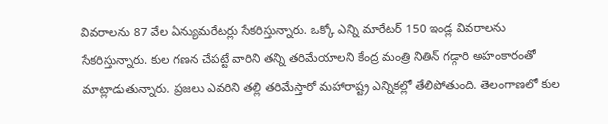వివరాలను 87 వేల ఏన్యుమరేటర్లు సేకరిస్తున్నారు. ఒక్కో ఎన్ని మారేటర్ 150 ఇండ్ల వివరాలను సేకరిస్తున్నారు. కుల గణన చేపట్టే వారిని తన్ని తరిమేయాలని కేంద్ర మంత్రి నితిన్ గడ్గారి అహంకారంతో మాట్లాడుతున్నారు. ప్రజలు ఎవరిని తల్లి తరిమేస్తారో మహారాష్ట్ర ఎన్నికల్లో తేలిపోతుంది. తెలంగాణలో కుల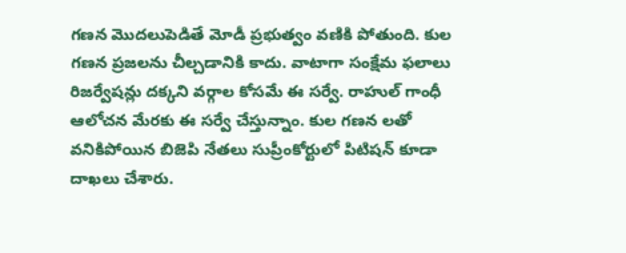గణన మొదలుపెడితే మోడీ ప్రభుత్వం వణికి పోతుంది. కుల గణన ప్రజలను చీల్చడానికి కాదు. వాటాగా సంక్షేమ ఫలాలు రిజర్వేషన్లు దక్కని వర్గాల కోసమే ఈ సర్వే. రాహుల్ గాంధీ ఆలోచన మేరకు ఈ సర్వే చేస్తున్నాం. కుల గణన లతో వనికిపోయిన బిజెపి నేతలు సుప్రీంకోర్టులో పిటిషన్ కూడా దాఖలు చేశారు.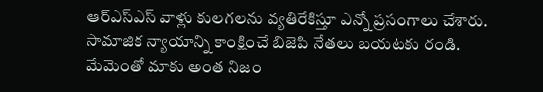ఆర్ఎస్ఎస్ వాళ్లు కులగలను వ్యతిరేకిస్తూ ఎన్నో ప్రసంగాలు చేశారు. సామాజిక న్యాయాన్ని కాంక్షించే బిజెపి నేతలు బయటకు రండి. మేమెంతో మాకు అంత నిజం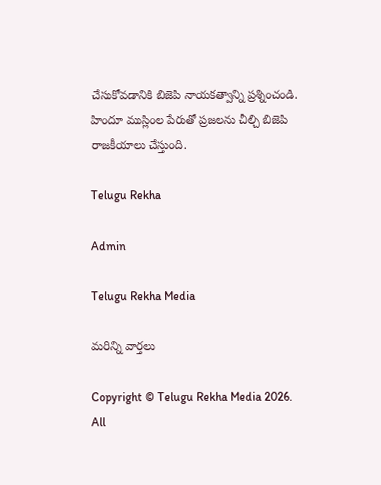చేసుకోవడానికి బిజెపి నాయకత్వాన్ని ప్రశ్నించండి. హిందూ ముస్లింల పేరుతో ప్రజలను చీల్చి బిజెపి రాజకీయాలు చేస్తుంది.

Telugu Rekha

Admin

Telugu Rekha Media

మరిన్ని వార్తలు

Copyright © Telugu Rekha Media 2026. All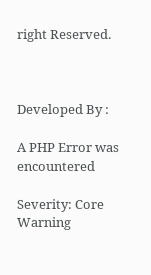right Reserved.



Developed By :

A PHP Error was encountered

Severity: Core Warning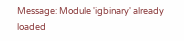Message: Module 'igbinary' already loaded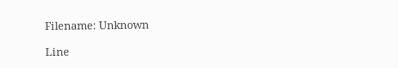Filename: Unknown

Line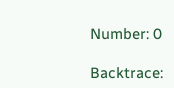Number: 0

Backtrace: